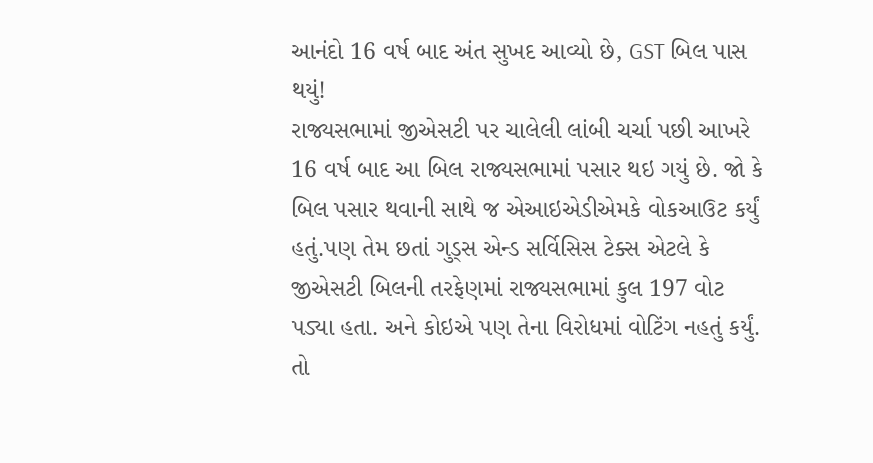આનંદો 16 વર્ષ બાદ અંત સુખદ આવ્યો છે, GST બિલ પાસ થયું!
રાજ્યસભામાં જીએસટી પર ચાલેલી લાંબી ચર્ચા પછી આખરે 16 વર્ષ બાદ આ બિલ રાજ્યસભામાં પસાર થઇ ગયું છે. જો કે બિલ પસાર થવાની સાથે જ એઆઇએડીએમકે વોકઆઉટ કર્યું હતું.પણ તેમ છતાં ગુડ્સ એન્ડ સર્વિસિસ ટેક્સ એટલે કે જીએસટી બિલની તરફેણમાં રાજ્યસભામાં કુલ 197 વોટ પડ્યા હતા. અને કોઇએ પણ તેના વિરોધમાં વોટિંગ નહતું કર્યું. તો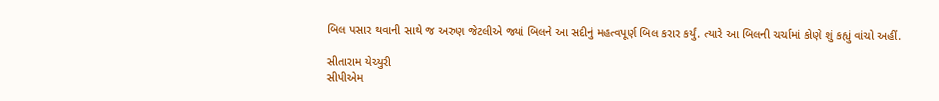બિલ પસાર થવાની સાથે જ અરુણ જેટલીએ જ્યાં બિલને આ સદીનું મહત્વપૂર્ણ બિલ કરાર કર્યું. ત્યારે આ બિલની ચર્ચામાં કોણે શું કહ્યું વાંચો અહીં.

સીતારામ યેચ્યુરી
સીપીએમ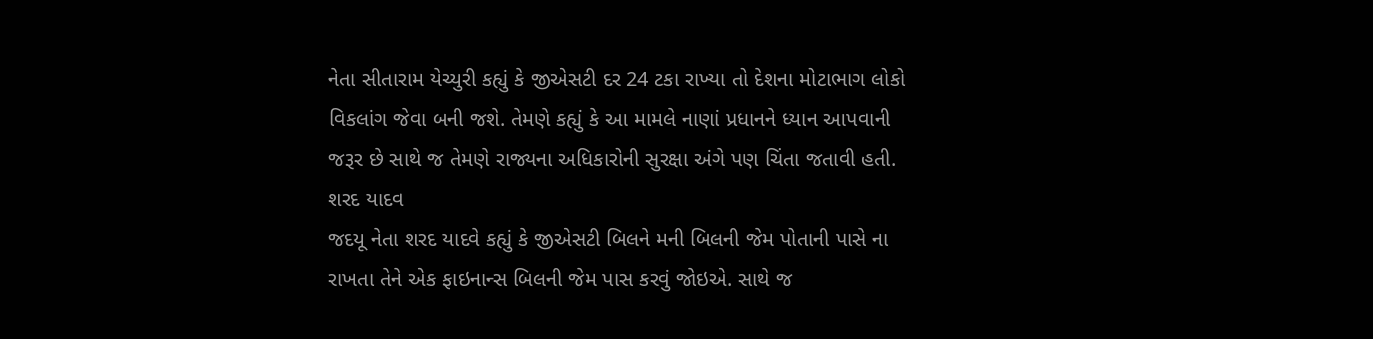નેતા સીતારામ યેચ્યુરી કહ્યું કે જીએસટી દર 24 ટકા રાખ્યા તો દેશના મોટાભાગ લોકો વિકલાંગ જેવા બની જશે. તેમણે કહ્યું કે આ મામલે નાણાં પ્રધાનને ધ્યાન આપવાની જરૂર છે સાથે જ તેમણે રાજ્યના અધિકારોની સુરક્ષા અંગે પણ ચિંતા જતાવી હતી.
શરદ યાદવ
જદયૂ નેતા શરદ યાદવે કહ્યું કે જીએસટી બિલને મની બિલની જેમ પોતાની પાસે ના રાખતા તેને એક ફાઇનાન્સ બિલની જેમ પાસ કરવું જોઇએ. સાથે જ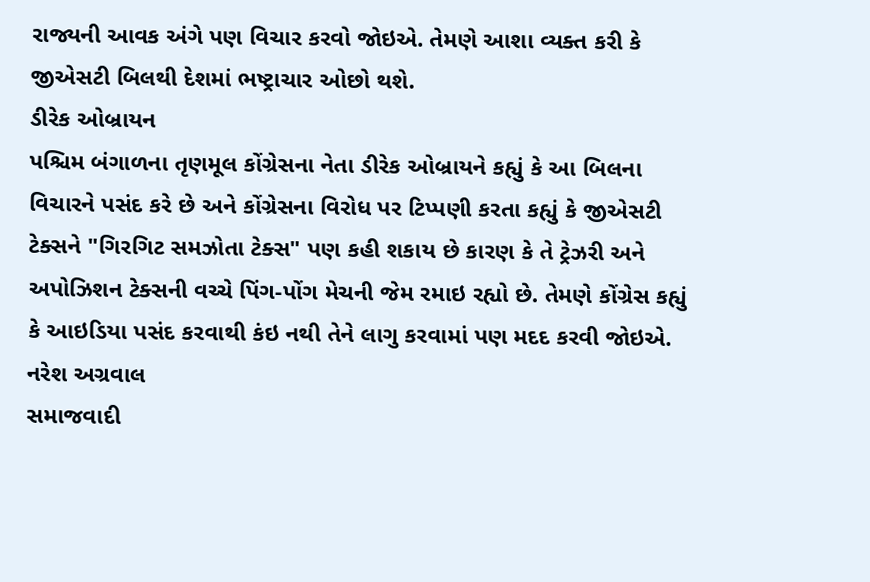રાજ્યની આવક અંગે પણ વિચાર કરવો જોઇએ. તેમણે આશા વ્યક્ત કરી કે જીએસટી બિલથી દેશમાં ભષ્ટ્રાચાર ઓછો થશે.
ડીરેક ઓબ્રાયન
પશ્ચિમ બંગાળના તૃણમૂલ કોંગ્રેસના નેતા ડીરેક ઓબ્રાયને કહ્યું કે આ બિલના વિચારને પસંદ કરે છે અને કોંગ્રેસના વિરોધ પર ટિપ્પણી કરતા કહ્યું કે જીએસટી ટેક્સને "ગિરગિટ સમઝોતા ટેક્સ" પણ કહી શકાય છે કારણ કે તે ટ્રેઝરી અને અપોઝિશન ટેક્સની વચ્ચે પિંગ-પોંગ મેચની જેમ રમાઇ રહ્યો છે. તેમણે કોંગ્રેસ કહ્યું કે આઇડિયા પસંદ કરવાથી કંઇ નથી તેને લાગુ કરવામાં પણ મદદ કરવી જોઇએ.
નરેશ અગ્રવાલ
સમાજવાદી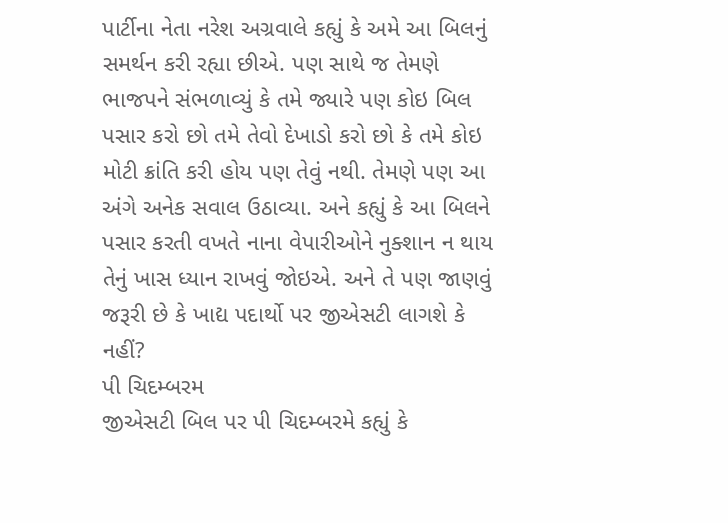પાર્ટીના નેતા નરેશ અગ્રવાલે કહ્યું કે અમે આ બિલનું સમર્થન કરી રહ્યા છીએ. પણ સાથે જ તેમણે ભાજપને સંભળાવ્યું કે તમે જ્યારે પણ કોઇ બિલ પસાર કરો છો તમે તેવો દેખાડો કરો છો કે તમે કોઇ મોટી ક્રાંતિ કરી હોય પણ તેવું નથી. તેમણે પણ આ અંગે અનેક સવાલ ઉઠાવ્યા. અને કહ્યું કે આ બિલને પસાર કરતી વખતે નાના વેપારીઓને નુક્શાન ન થાય તેનું ખાસ ધ્યાન રાખવું જોઇએ. અને તે પણ જાણવું જરૂરી છે કે ખાદ્ય પદાર્થો પર જીએસટી લાગશે કે નહીં?
પી ચિદમ્બરમ
જીએસટી બિલ પર પી ચિદમ્બરમે કહ્યું કે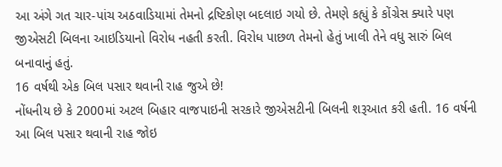આ અંગે ગત ચાર-પાંચ અઠવાડિયામાં તેમનો દ્રષ્ટિકોણ બદલાઇ ગયો છે. તેમણે કહ્યું કે કોંગ્રેસ ક્યારે પણ જીએસટી બિલના આઇડિયાનો વિરોધ નહતી કરતી. વિરોધ પાછળ તેમનો હેતું ખાલી તેને વધુ સારું બિલ બનાવાનું હતું.
16 વર્ષથી એક બિલ પસાર થવાની રાહ જુએ છે!
નોંધનીય છે કે 2000માં અટલ બિહાર વાજપાઇની સરકારે જીએસટીની બિલની શરૂઆત કરી હતી. 16 વર્ષની આ બિલ પસાર થવાની રાહ જોઇ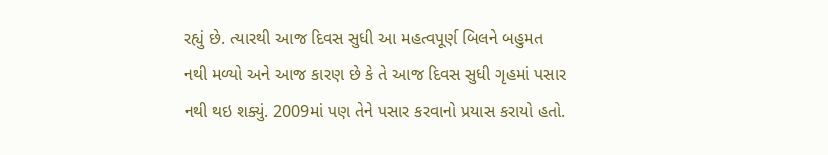રહ્યું છે. ત્યારથી આજ દિવસ સુધી આ મહત્વપૂર્ણ બિલને બહુમત નથી મળ્યો અને આજ કારણ છે કે તે આજ દિવસ સુધી ગૃહમાં પસાર નથી થઇ શક્યું. 2009માં પણ તેને પસાર કરવાનો પ્રયાસ કરાયો હતો.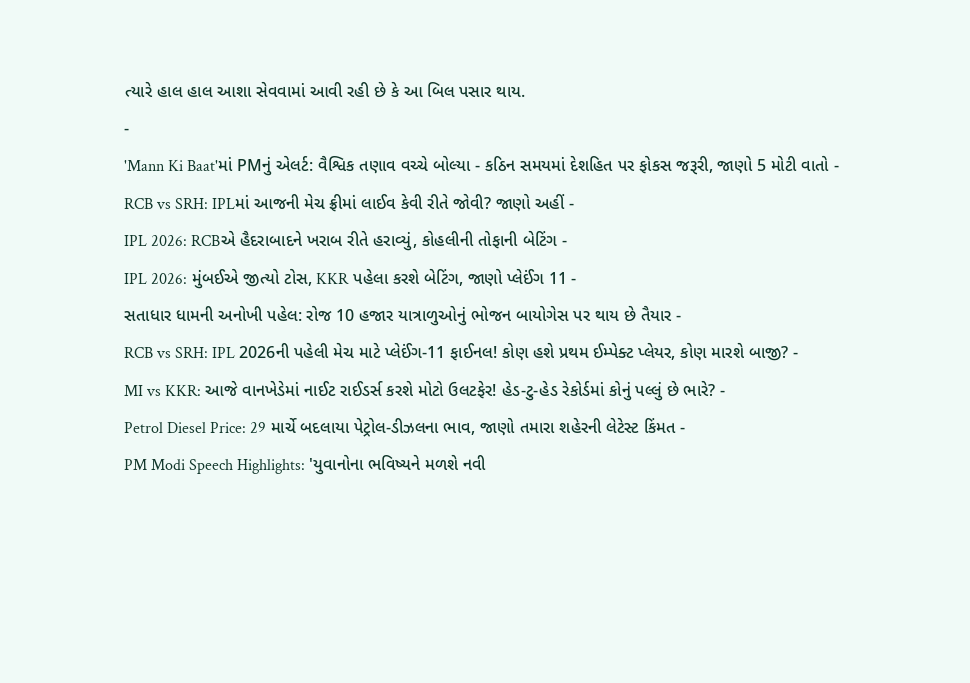ત્યારે હાલ હાલ આશા સેવવામાં આવી રહી છે કે આ બિલ પસાર થાય.
-
'Mann Ki Baat'માં PMનું એલર્ટ: વૈશ્વિક તણાવ વચ્ચે બોલ્યા - કઠિન સમયમાં દેશહિત પર ફોકસ જરૂરી, જાણો 5 મોટી વાતો -
RCB vs SRH: IPLમાં આજની મેચ ફ્રીમાં લાઈવ કેવી રીતે જોવી? જાણો અહીં -
IPL 2026: RCBએ હૈદરાબાદને ખરાબ રીતે હરાવ્યું, કોહલીની તોફાની બેટિંગ -
IPL 2026: મુંબઈએ જીત્યો ટોસ, KKR પહેલા કરશે બેટિંગ, જાણો પ્લેઈંગ 11 -
સતાધાર ધામની અનોખી પહેલ: રોજ 10 હજાર યાત્રાળુઓનું ભોજન બાયોગેસ પર થાય છે તૈયાર -
RCB vs SRH: IPL 2026ની પહેલી મેચ માટે પ્લેઈંગ-11 ફાઈનલ! કોણ હશે પ્રથમ ઈમ્પેક્ટ પ્લેયર, કોણ મારશે બાજી? -
MI vs KKR: આજે વાનખેડેમાં નાઈટ રાઈડર્સ કરશે મોટો ઉલટફેર! હેડ-ટુ-હેડ રેકોર્ડમાં કોનું પલ્લું છે ભારે? -
Petrol Diesel Price: 29 માર્ચે બદલાયા પેટ્રોલ-ડીઝલના ભાવ, જાણો તમારા શહેરની લેટેસ્ટ કિંમત -
PM Modi Speech Highlights: 'યુવાનોના ભવિષ્યને મળશે નવી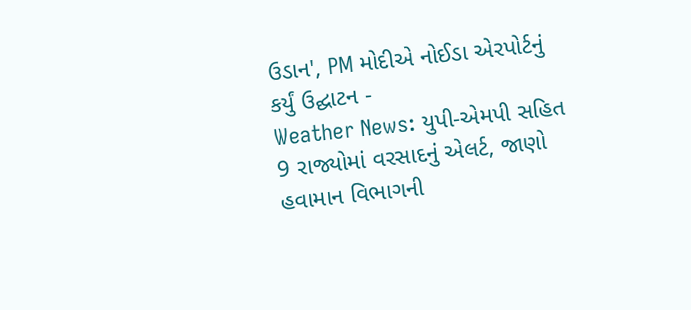ઉડાન', PM મોદીએ નોઈડા એરપોર્ટનું કર્યું ઉદ્ઘાટન -
Weather News: યુપી-એમપી સહિત 9 રાજ્યોમાં વરસાદનું એલર્ટ, જાણો હવામાન વિભાગની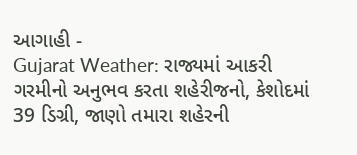આગાહી -
Gujarat Weather: રાજ્યમાં આકરી ગરમીનો અનુભવ કરતા શહેરીજનો, કેશોદમાં 39 ડિગ્રી, જાણો તમારા શહેરની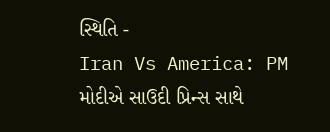સ્થિતિ -
Iran Vs America: PM મોદીએ સાઉદી પ્રિન્સ સાથે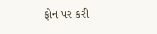ફોન પર કરી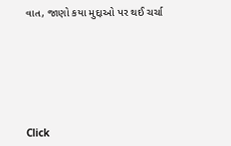વાત, જાણો કયા મુદ્દાઓ પર થઈ ચર્ચા







Click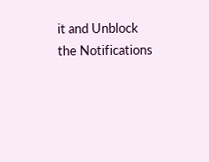it and Unblock the Notifications